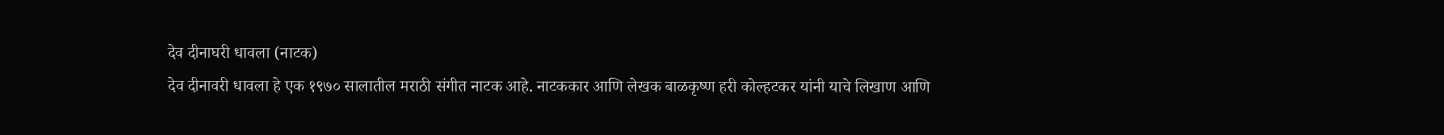देव दीनाघरी धावला (नाटक)
देव दीनावरी धावला हे एक १९७० सालातील मराठी संगीत नाटक आहे. नाटककार आणि लेखक बाळकृष्ण हरी कोल्हटकर यांनी याचे लिखाण आणि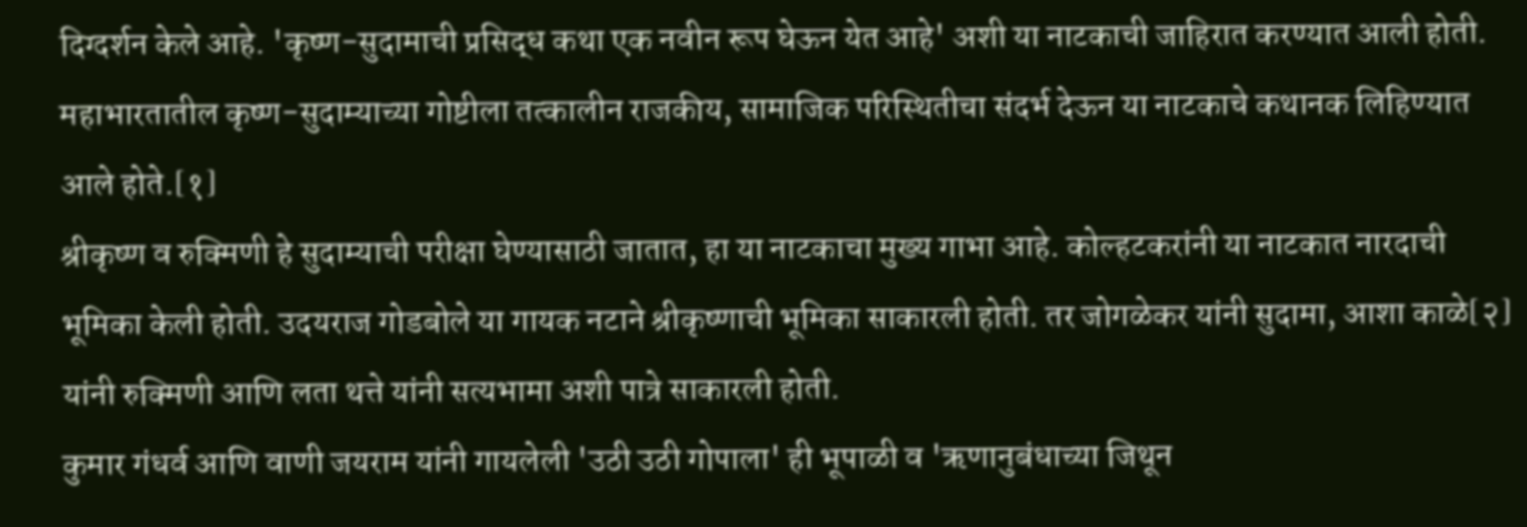दिग्दर्शन केले आहे. 'कृष्ण-सुदामाची प्रसिद्ध कथा एक नवीन रूप घेऊन येत आहे' अशी या नाटकाची जाहिरात करण्यात आली होती. महाभारतातील कृष्ण-सुदाम्याच्या गोष्टीला तत्कालीन राजकीय, सामाजिक परिस्थितीचा संदर्भ देऊन या नाटकाचे कथानक लिहिण्यात आले होते.[१]
श्रीकृष्ण व रुक्मिणी हे सुदाम्याची परीक्षा घेण्यासाठी जातात, हा या नाटकाचा मुख्य गाभा आहे. कोल्हटकरांनी या नाटकात नारदाची भूमिका केली होती. उदयराज गोडबोले या गायक नटाने श्रीकृष्णाची भूमिका साकारली होती. तर जोगळेकर यांनी सुदामा, आशा काळे[२] यांनी रुक्मिणी आणि लता थत्ते यांनी सत्यभामा अशी पात्रे साकारली होती.
कुमार गंधर्व आणि वाणी जयराम यांनी गायलेली 'उठी उठी गोपाला' ही भूपाळी व 'ऋणानुबंधाच्या जिथून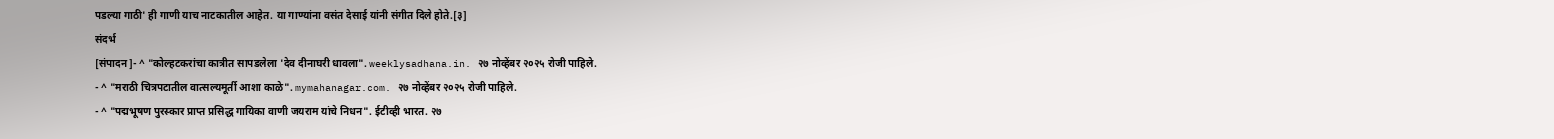पडल्या गाठी' ही गाणी याच नाटकातील आहेत. या गाण्यांना वसंत देसाई यांनी संगीत दिले होते.[३]
संदर्भ
[संपादन]- ^ "कोल्हटकरांचा कात्रीत सापडलेला 'देव दीनाघरी धावला". weeklysadhana.in. २७ नोव्हेंबर २०२५ रोजी पाहिले.
- ^ "मराठी चित्रपटातील वात्सल्यमूर्ती आशा काळे". mymahanagar.com. २७ नोव्हेंबर २०२५ रोजी पाहिले.
- ^ "पद्मभूषण पुरस्कार प्राप्त प्रसिद्ध गायिका वाणी जयराम यांचे निधन". ईटीव्ही भारत. २७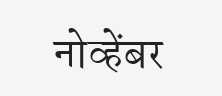नोव्हेंबर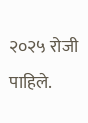२०२५ रोजी पाहिले.